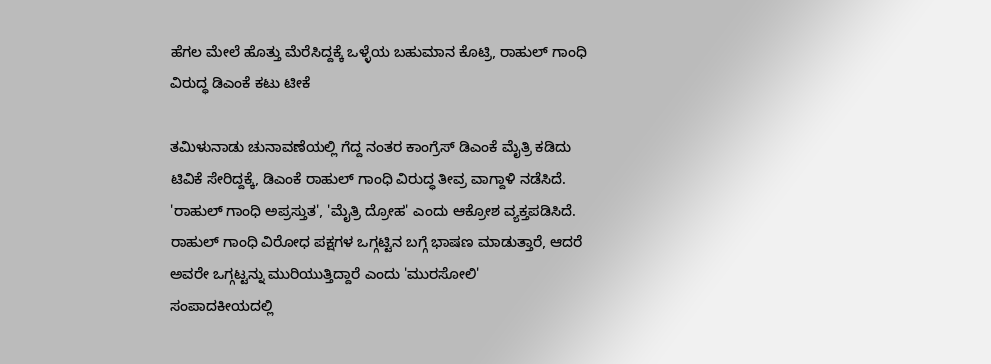ಹೆಗಲ ಮೇಲೆ ಹೊತ್ತು ಮೆರೆಸಿದ್ದಕ್ಕೆ ಒಳ್ಳೆಯ ಬಹುಮಾನ ಕೊಟ್ರಿ, ರಾಹುಲ್ ಗಾಂಧಿ ವಿರುದ್ಧ ಡಿಎಂಕೆ ಕಟು ಟೀಕೆ

ತಮಿಳುನಾಡು ಚುನಾವಣೆಯಲ್ಲಿ ಗೆದ್ದ ನಂತರ ಕಾಂಗ್ರೆಸ್ ಡಿಎಂಕೆ ಮೈತ್ರಿ ಕಡಿದು ಟಿವಿಕೆ ಸೇರಿದ್ದಕ್ಕೆ, ಡಿಎಂಕೆ ರಾಹುಲ್ ಗಾಂಧಿ ವಿರುದ್ಧ ತೀವ್ರ ವಾಗ್ದಾಳಿ ನಡೆಸಿದೆ. 'ರಾಹುಲ್ ಗಾಂಧಿ ಅಪ್ರಸ್ತುತ', 'ಮೈತ್ರಿ ದ್ರೋಹ' ಎಂದು ಆಕ್ರೋಶ ವ್ಯಕ್ತಪಡಿಸಿದೆ. ರಾಹುಲ್ ಗಾಂಧಿ ವಿರೋಧ ಪಕ್ಷಗಳ ಒಗ್ಗಟ್ಟಿನ ಬಗ್ಗೆ ಭಾಷಣ ಮಾಡುತ್ತಾರೆ, ಆದರೆ ಅವರೇ ಒಗ್ಗಟ್ಟನ್ನು ಮುರಿಯುತ್ತಿದ್ದಾರೆ ಎಂದು 'ಮುರಸೋಲಿ' ಸಂಪಾದಕೀಯದಲ್ಲಿ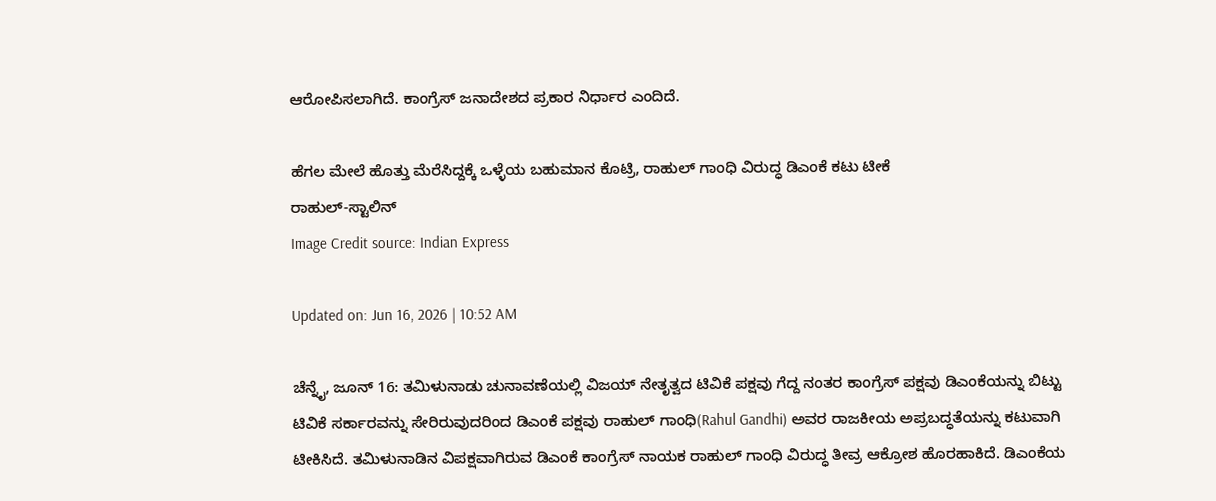ಆರೋಪಿಸಲಾಗಿದೆ. ಕಾಂಗ್ರೆಸ್ ಜನಾದೇಶದ ಪ್ರಕಾರ ನಿರ್ಧಾರ ಎಂದಿದೆ.

ಹೆಗಲ ಮೇಲೆ ಹೊತ್ತು ಮೆರೆಸಿದ್ದಕ್ಕೆ ಒಳ್ಳೆಯ ಬಹುಮಾನ ಕೊಟ್ರಿ, ರಾಹುಲ್ ಗಾಂಧಿ ವಿರುದ್ಧ ಡಿಎಂಕೆ ಕಟು ಟೀಕೆ
ರಾಹುಲ್-ಸ್ಟಾಲಿನ್
Image Credit source: Indian Express

Updated on: Jun 16, 2026 | 10:52 AM

ಚೆನ್ನೈ, ಜೂನ್ 16: ತಮಿಳುನಾಡು ಚುನಾವಣೆಯಲ್ಲಿ ವಿಜಯ್ ನೇತೃತ್ವದ ಟಿವಿಕೆ ಪಕ್ಷವು ಗೆದ್ದ ನಂತರ ಕಾಂಗ್ರೆಸ್ ಪಕ್ಷವು ಡಿಎಂಕೆಯನ್ನು ಬಿಟ್ಟು ಟಿವಿಕೆ ಸರ್ಕಾರವನ್ನು ಸೇರಿರುವುದರಿಂದ ಡಿಎಂಕೆ ಪಕ್ಷವು ರಾಹುಲ್ ಗಾಂಧಿ(Rahul Gandhi) ಅವರ ರಾಜಕೀಯ ಅಪ್ರಬದ್ಧತೆಯನ್ನು ಕಟುವಾಗಿ ಟೀಕಿಸಿದೆ. ತಮಿಳುನಾಡಿನ ವಿಪಕ್ಷವಾಗಿರುವ ಡಿಎಂಕೆ ಕಾಂಗ್ರೆಸ್ ನಾಯಕ ರಾಹುಲ್ ಗಾಂಧಿ ವಿರುದ್ಧ ತೀವ್ರ ಆಕ್ರೋಶ ಹೊರಹಾಕಿದೆ. ಡಿಎಂಕೆಯ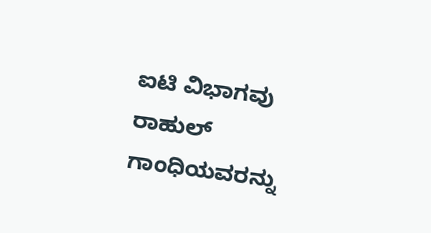ಐಟಿ ವಿಭಾಗವು ರಾಹುಲ್ ಗಾಂಧಿಯವರನ್ನು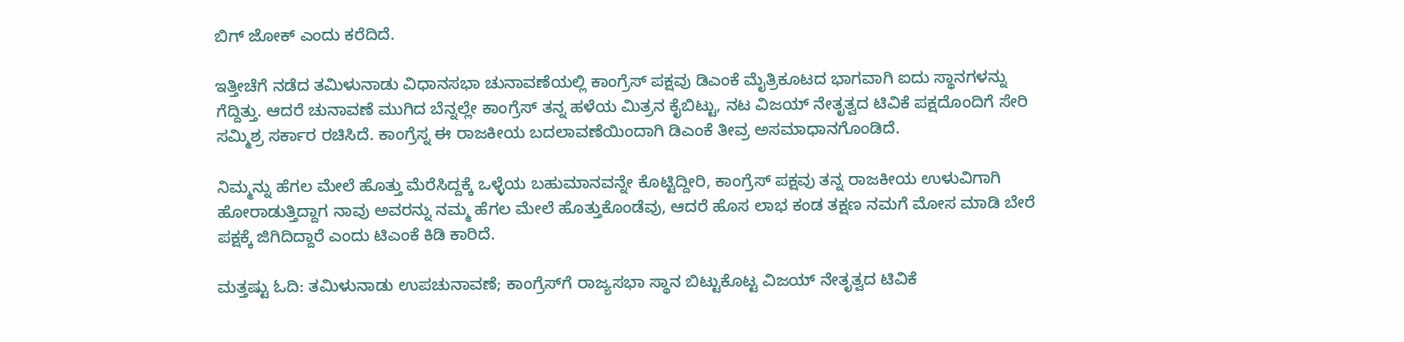ಬಿಗ್ ಜೋಕ್ ಎಂದು ಕರೆದಿದೆ.

ಇತ್ತೀಚೆಗೆ ನಡೆದ ತಮಿಳುನಾಡು ವಿಧಾನಸಭಾ ಚುನಾವಣೆಯಲ್ಲಿ ಕಾಂಗ್ರೆಸ್ ಪಕ್ಷವು ಡಿಎಂಕೆ ಮೈತ್ರಿಕೂಟದ ಭಾಗವಾಗಿ ಐದು ಸ್ಥಾನಗಳನ್ನು ಗೆದ್ದಿತ್ತು. ಆದರೆ ಚುನಾವಣೆ ಮುಗಿದ ಬೆನ್ನಲ್ಲೇ ಕಾಂಗ್ರೆಸ್ ತನ್ನ ಹಳೆಯ ಮಿತ್ರನ ಕೈಬಿಟ್ಟು, ನಟ ವಿಜಯ್ ನೇತೃತ್ವದ ಟಿವಿಕೆ ಪಕ್ಷದೊಂದಿಗೆ ಸೇರಿ ಸಮ್ಮಿಶ್ರ ಸರ್ಕಾರ ರಚಿಸಿದೆ. ಕಾಂಗ್ರೆಸ್ನ ಈ ರಾಜಕೀಯ ಬದಲಾವಣೆಯಿಂದಾಗಿ ಡಿಎಂಕೆ ತೀವ್ರ ಅಸಮಾಧಾನಗೊಂಡಿದೆ.

ನಿಮ್ಮನ್ನು ಹೆಗಲ ಮೇಲೆ ಹೊತ್ತು ಮೆರೆಸಿದ್ದಕ್ಕೆ ಒಳ್ಳೆಯ ಬಹುಮಾನವನ್ನೇ ಕೊಟ್ಟಿದ್ದೀರಿ, ಕಾಂಗ್ರೆಸ್ ಪಕ್ಷವು ತನ್ನ ರಾಜಕೀಯ ಉಳುವಿಗಾಗಿ ಹೋರಾಡುತ್ತಿದ್ದಾಗ ನಾವು ಅವರನ್ನು ನಮ್ಮ ಹೆಗಲ ಮೇಲೆ ಹೊತ್ತುಕೊಂಡೆವು, ಆದರೆ ಹೊಸ ಲಾಭ ಕಂಡ ತಕ್ಷಣ ನಮಗೆ ಮೋಸ ಮಾಡಿ ಬೇರೆ ಪಕ್ಷಕ್ಕೆ ಜಿಗಿದಿದ್ದಾರೆ ಎಂದು ಟಿಎಂಕೆ ಕಿಡಿ ಕಾರಿದೆ.

ಮತ್ತಷ್ಟು ಓದಿ: ತಮಿಳುನಾಡು ಉಪಚುನಾವಣೆ; ಕಾಂಗ್ರೆಸ್‌ಗೆ ರಾಜ್ಯಸಭಾ ಸ್ಥಾನ ಬಿಟ್ಟುಕೊಟ್ಟ ವಿಜಯ್ ನೇತೃತ್ವದ ಟಿವಿಕೆ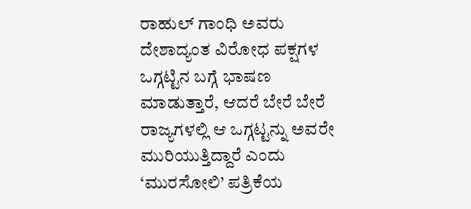ರಾಹುಲ್ ಗಾಂಧಿ ಅವರು ದೇಶಾದ್ಯಂತ ವಿರೋಧ ಪಕ್ಷಗಳ ಒಗ್ಗಟ್ಟಿನ ಬಗ್ಗೆ ಭಾಷಣ ಮಾಡುತ್ತಾರೆ, ಆದರೆ ಬೇರೆ ಬೇರೆ ರಾಜ್ಯಗಳಲ್ಲಿ ಆ ಒಗ್ಗಟ್ಟನ್ನು ಅವರೇ ಮುರಿಯುತ್ತಿದ್ದಾರೆ ಎಂದು ‘ಮುರಸೋಲಿ’ ಪತ್ರಿಕೆಯ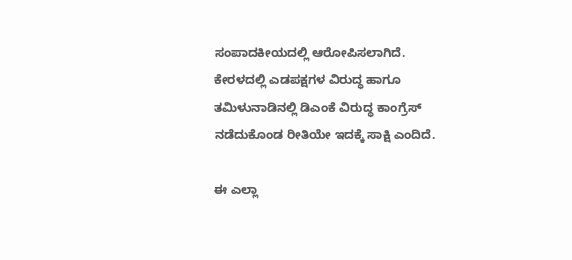ಸಂಪಾದಕೀಯದಲ್ಲಿ ಆರೋಪಿಸಲಾಗಿದೆ. ಕೇರಳದಲ್ಲಿ ಎಡಪಕ್ಷಗಳ ವಿರುದ್ಧ ಹಾಗೂ ತಮಿಳುನಾಡಿನಲ್ಲಿ ಡಿಎಂಕೆ ವಿರುದ್ಧ ಕಾಂಗ್ರೆಸ್ ನಡೆದುಕೊಂಡ ರೀತಿಯೇ ಇದಕ್ಕೆ ಸಾಕ್ಷಿ ಎಂದಿದೆ.

ಈ ಎಲ್ಲಾ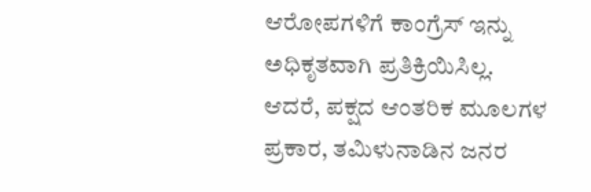ಆರೋಪಗಳಿಗೆ ಕಾಂಗ್ರೆಸ್ ಇನ್ನು ಅಧಿಕೃತವಾಗಿ ಪ್ರತಿಕ್ರಿಯಿಸಿಲ್ಲ. ಆದರೆ, ಪಕ್ಷದ ಆಂತರಿಕ ಮೂಲಗಳ ಪ್ರಕಾರ, ತಮಿಳುನಾಡಿನ ಜನರ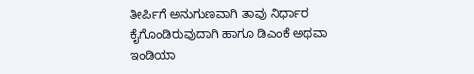ತೀರ್ಪಿಗೆ ಅನುಗುಣವಾಗಿ ತಾವು ನಿರ್ಧಾರ ಕೈಗೊಂಡಿರುವುದಾಗಿ ಹಾಗೂ ಡಿಎಂಕೆ ಅಥವಾ ಇಂಡಿಯಾ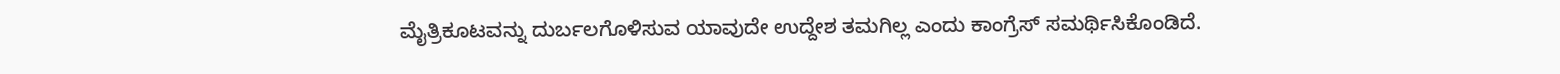ಮೈತ್ರಿಕೂಟವನ್ನು ದುರ್ಬಲಗೊಳಿಸುವ ಯಾವುದೇ ಉದ್ದೇಶ ತಮಗಿಲ್ಲ ಎಂದು ಕಾಂಗ್ರೆಸ್ ಸಮರ್ಥಿಸಿಕೊಂಡಿದೆ.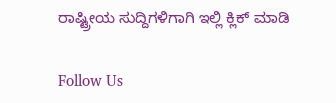ರಾಷ್ಟ್ರೀಯ ಸುದ್ದಿಗಳಿಗಾಗಿ ಇಲ್ಲಿ ಕ್ಲಿಕ್ ಮಾಡಿ

Follow Us